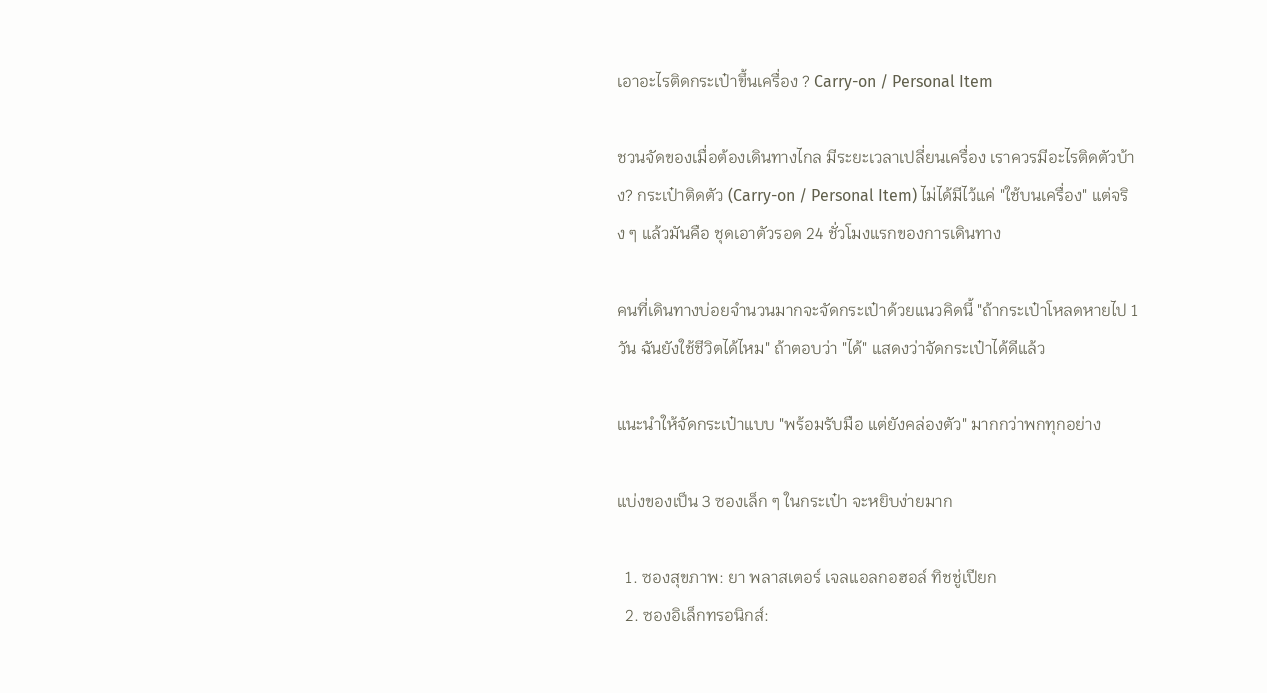เอาอะไรติดกระเป๋าขึ้นเครื่อง ? Carry-on / Personal Item

ชวนจัดของเมื่อต้องเดินทางไกล มีระยะเวลาเปลี่ยนเครื่อง เราควรมีอะไรติดตัวบ้าง? กระเป๋าติดตัว (Carry-on / Personal Item) ไม่ได้มีไว้แค่ "ใช้บนเครื่อง" แต่จริง ๆ แล้วมันคือ ชุดเอาตัวรอด 24 ชั่วโมงแรกของการเดินทาง

คนที่เดินทางบ่อยจำนวนมากจะจัดกระเป๋าด้วยแนวคิดนี้ "ถ้ากระเป๋าโหลดหายไป 1 วัน ฉันยังใช้ชีวิตได้ไหม" ถ้าตอบว่า "ได้" แสดงว่าจัดกระเป๋าได้ดีแล้ว

แนะนำให้จัดกระเป๋าแบบ "พร้อมรับมือ แต่ยังคล่องตัว" มากกว่าพกทุกอย่าง

แบ่งของเป็น 3 ซองเล็ก ๆ ในกระเป๋า จะหยิบง่ายมาก

  1. ซองสุขภาพ: ยา พลาสเตอร์ เจลแอลกอฮอล์ ทิชชู่เปียก
  2. ซองอิเล็กทรอนิกส์: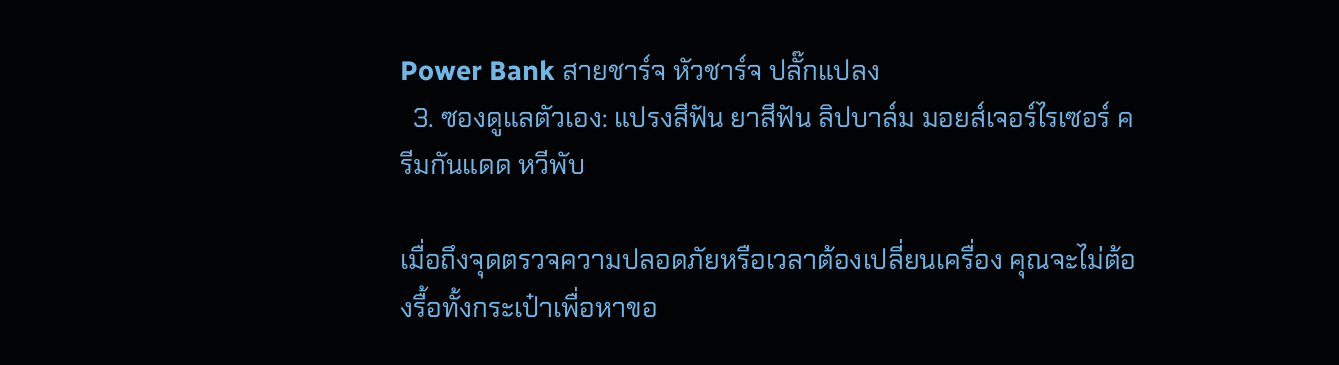Power Bank สายชาร์จ หัวชาร์จ ปลั๊กแปลง
  3. ซองดูแลตัวเอง: แปรงสีฟัน ยาสีฟัน ลิปบาล์ม มอยส์เจอร์ไรเซอร์ ครีมกันแดด หวีพับ

เมื่อถึงจุดตรวจความปลอดภัยหรือเวลาต้องเปลี่ยนเครื่อง คุณจะไม่ต้องรื้อทั้งกระเป๋าเพื่อหาขอ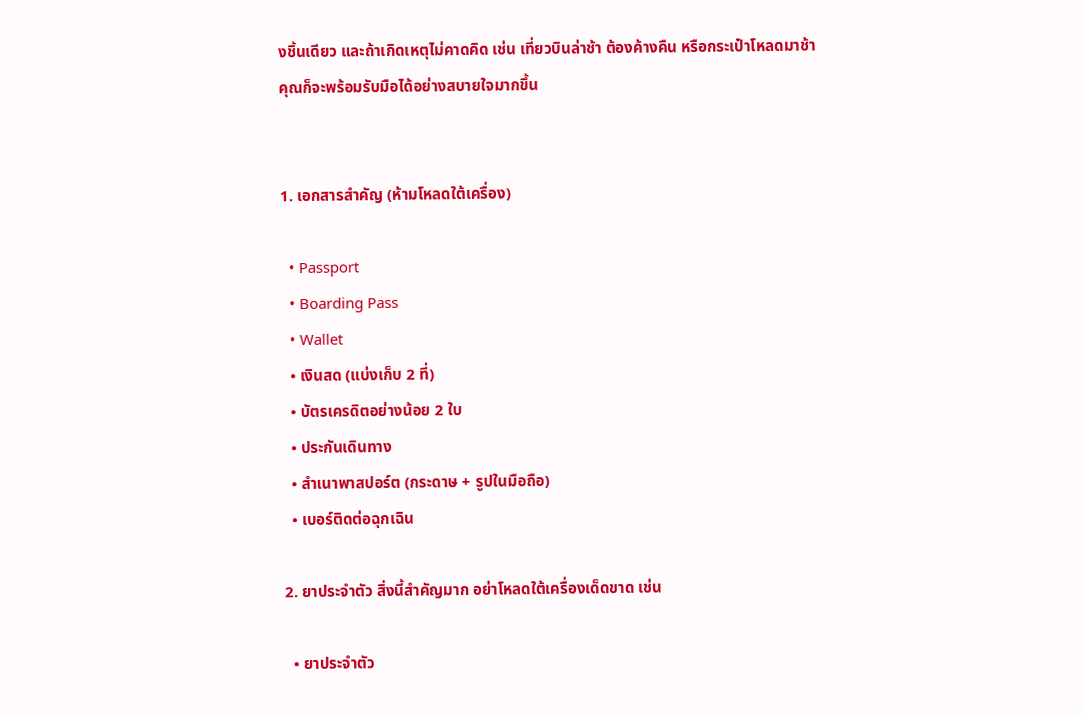งชิ้นเดียว และถ้าเกิดเหตุไม่คาดคิด เช่น เที่ยวบินล่าช้า ต้องค้างคืน หรือกระเป๋าโหลดมาช้า คุณก็จะพร้อมรับมือได้อย่างสบายใจมากขึ้น


1. เอกสารสำคัญ (ห้ามโหลดใต้เครื่อง)

  • Passport
  • Boarding Pass
  • Wallet
  • เงินสด (แบ่งเก็บ 2 ที่)
  • บัตรเครดิตอย่างน้อย 2 ใบ
  • ประกันเดินทาง
  • สำเนาพาสปอร์ต (กระดาษ + รูปในมือถือ)
  • เบอร์ติดต่อฉุกเฉิน

2. ยาประจำตัว สิ่งนี้สำคัญมาก อย่าโหลดใต้เครื่องเด็ดขาด เช่น

  • ยาประจำตัว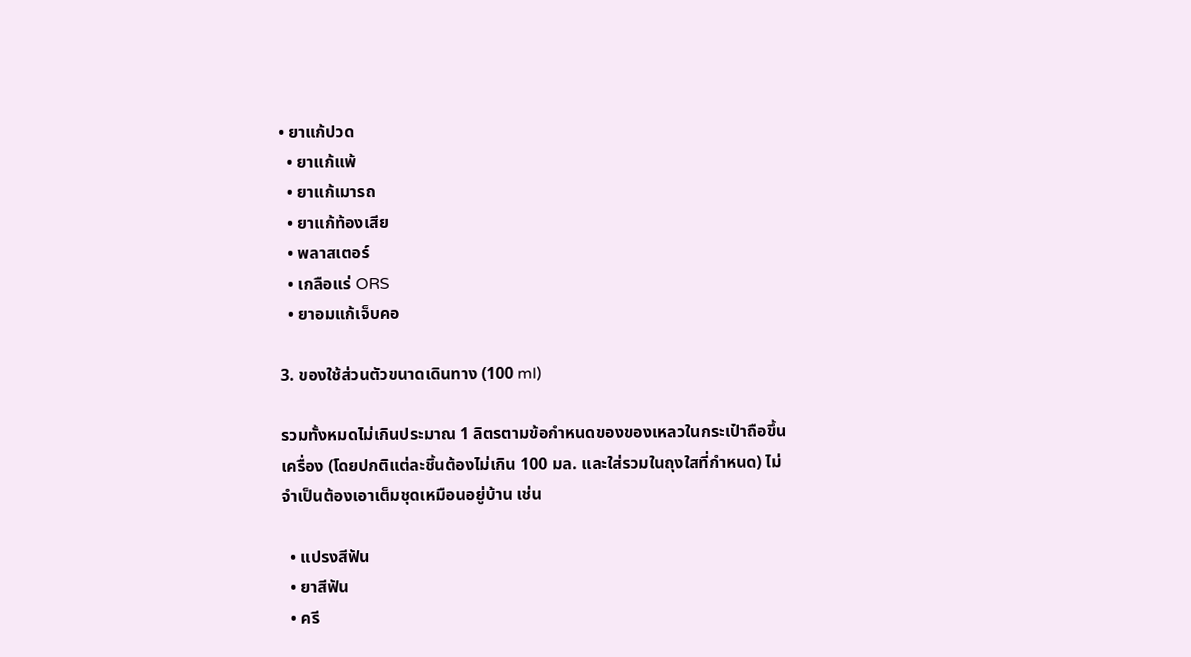• ยาแก้ปวด
  • ยาแก้แพ้
  • ยาแก้เมารถ
  • ยาแก้ท้องเสีย
  • พลาสเตอร์
  • เกลือแร่ ORS
  • ยาอมแก้เจ็บคอ

3. ของใช้ส่วนตัวขนาดเดินทาง (100 ml)

รวมทั้งหมดไม่เกินประมาณ 1 ลิตรตามข้อกำหนดของของเหลวในกระเป๋าถือขึ้นเครื่อง (โดยปกติแต่ละชิ้นต้องไม่เกิน 100 มล. และใส่รวมในถุงใสที่กำหนด) ไม่จำเป็นต้องเอาเต็มชุดเหมือนอยู่บ้าน เช่น

  • แปรงสีฟัน
  • ยาสีฟัน
  • ครี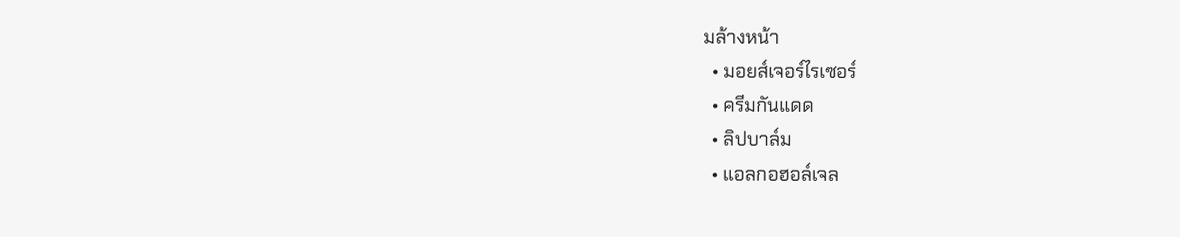มล้างหน้า
  • มอยส์เจอร์ไรเซอร์
  • ครีมกันแดด
  • ลิปบาล์ม
  • แอลกอฮอล์เจล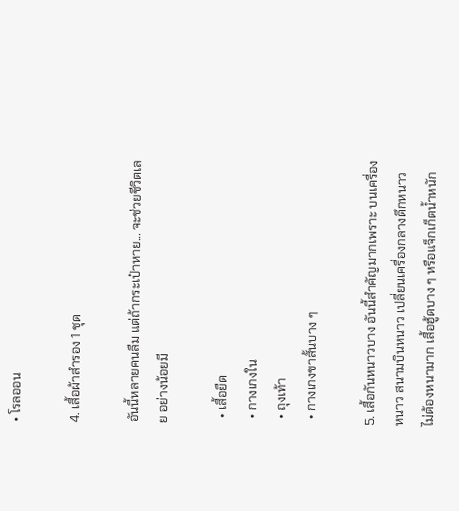• โรลออน

4. เสื้อผ้าสำรอง 1 ชุด

อันนี้หลายคนลืม แต่ถ้ากระเป๋าหาย... จะช่วยชีวิตเลย อย่างน้อยมี

  • เสื้อยืด
  • กางเกงใน
  • ถุงเท้า
  • กางเกงขาสั้นบาง ๆ

5. เสื้อกันหนาวบาง อันนี้สำคัญมากเพราะ บนเครื่องหนาว สนามบินหนาว เปลี่ยนเครื่องกลางดึกหนาว ไม่ต้องหนามาก เสื้อฮู้ดบาง ๆ หรือแจ็กเก็ตน้ำหนัก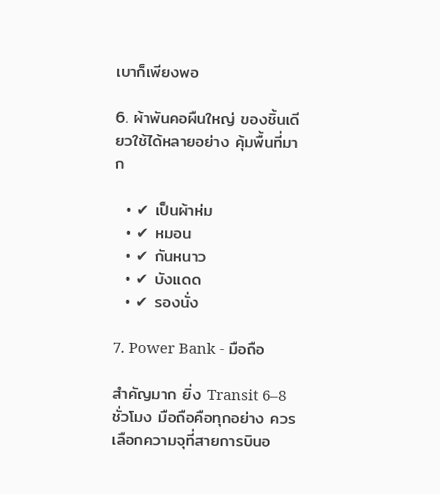เบาก็เพียงพอ

6. ผ้าพันคอผืนใหญ่ ของชิ้นเดียวใช้ได้หลายอย่าง คุ้มพื้นที่มาก

  • ✔ เป็นผ้าห่ม
  • ✔ หมอน
  • ✔ กันหนาว
  • ✔ บังแดด
  • ✔ รองนั่ง

7. Power Bank - มือถือ

สำคัญมาก ยิ่ง Transit 6–8 ชั่วโมง มือถือคือทุกอย่าง ควรเลือกความจุที่สายการบินอ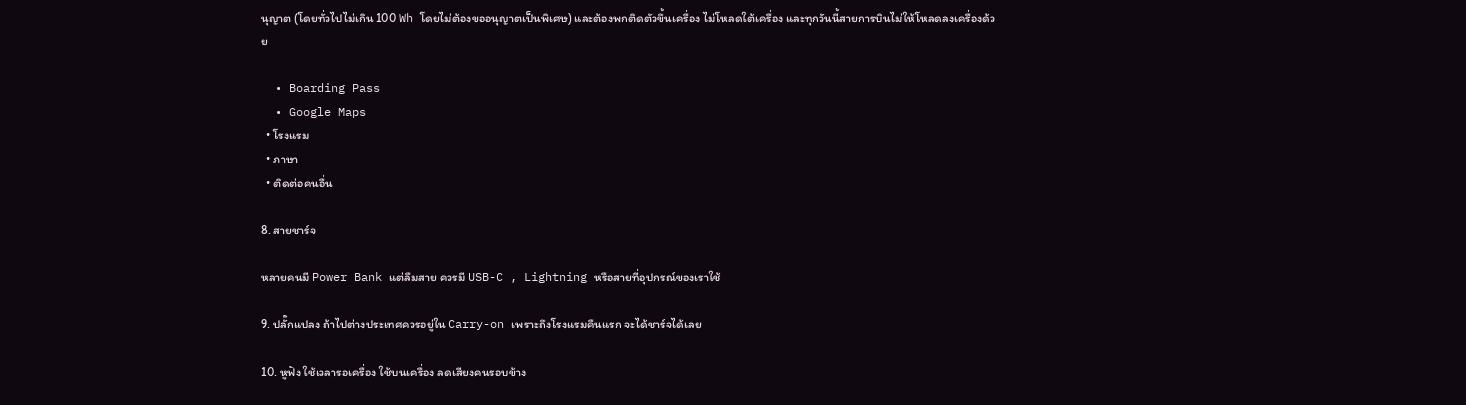นุญาต (โดยทั่วไปไม่เกิน 100 Wh โดยไม่ต้องขออนุญาตเป็นพิเศษ) และต้องพกติดตัวขึ้นเครื่อง ไม่โหลดใต้เครื่อง และทุกวันนี้สายการบินไม่ให้โหลดลงเครื่องด้วย

  • Boarding Pass
  • Google Maps
  • โรงแรม
  • ภาษา
  • ติดต่อคนอื่น

8. สายชาร์จ

หลายคนมี Power Bank แต่ลืมสาย ควรมี USB-C , Lightning หรือสายที่อุปกรณ์ของเราใช้

9. ปลั๊กแปลง ถ้าไปต่างประเทศควรอยู่ใน Carry-on เพราะถึงโรงแรมคืนแรก จะได้ชาร์จได้เลย

10. หูฟัง ใช้เวลารอเครื่อง ใช้บนเครื่อง ลดเสียงคนรอบข้าง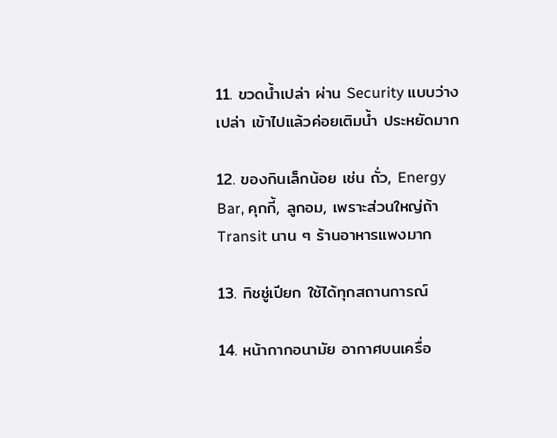11. ขวดน้ำเปล่า ผ่าน Security แบบว่างเปล่า เข้าไปแล้วค่อยเติมน้ำ ประหยัดมาก

12. ของกินเล็กน้อย เช่น ถั่ว, Energy Bar, คุกกี้, ลูกอม, เพราะส่วนใหญ่ถ้า Transit นาน ๆ ร้านอาหารแพงมาก

13. ทิชชู่เปียก ใช้ได้ทุกสถานการณ์

14. หน้ากากอนามัย อากาศบนเครื่อ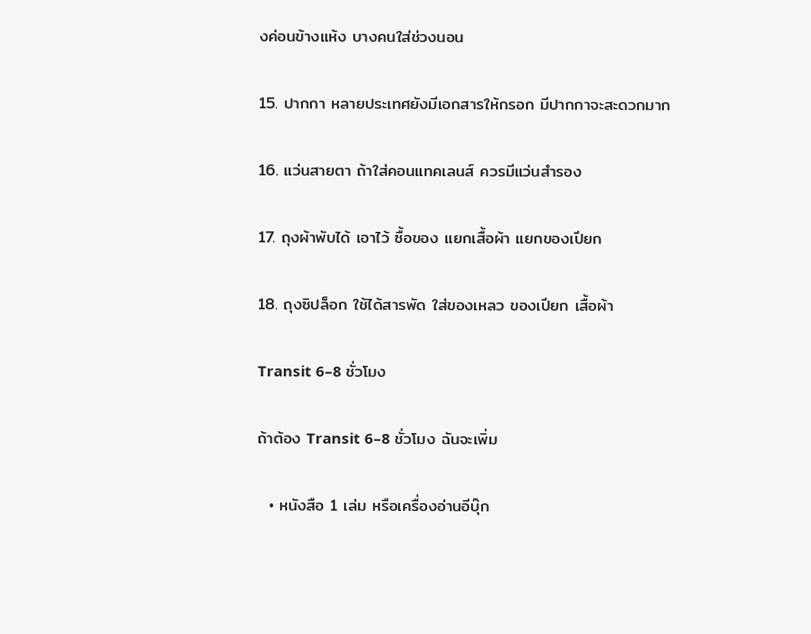งค่อนข้างแห้ง บางคนใส่ช่วงนอน

15. ปากกา หลายประเทศยังมีเอกสารให้กรอก มีปากกาจะสะดวกมาก

16. แว่นสายตา ถ้าใส่คอนแทคเลนส์ ควรมีแว่นสำรอง

17. ถุงผ้าพับได้ เอาไว้ ซื้อของ แยกเสื้อผ้า แยกของเปียก

18. ถุงซิปล็อก ใช้ได้สารพัด ใส่ของเหลว ของเปียก เสื้อผ้า

Transit 6–8 ชั่วโมง

ถ้าต้อง Transit 6–8 ชั่วโมง ฉันจะเพิ่ม

  • หนังสือ 1 เล่ม หรือเครื่องอ่านอีบุ๊ก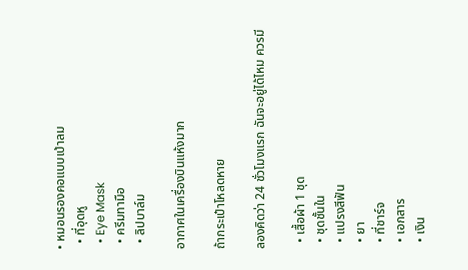• หมอนรองคอแบบเป่าลม
  • ที่อุดหู
  • Eye Mask
  • ครีมทามือ
  • ลิปบาล์ม

อากาศในเครื่องบินแห้งมาก

ถ้ากระเป๋าโหลดหาย

ลองคิดว่า 24 ชั่วโมงแรก ฉันจะอยู่ได้ไหม ควรมี

  • เสื้อผ้า 1 ชุด
  • ชุดชั้นใน
  • แปรงสีฟัน
  • ยา
  • ที่ชาร์จ
  • เอกสาร
  • เงิน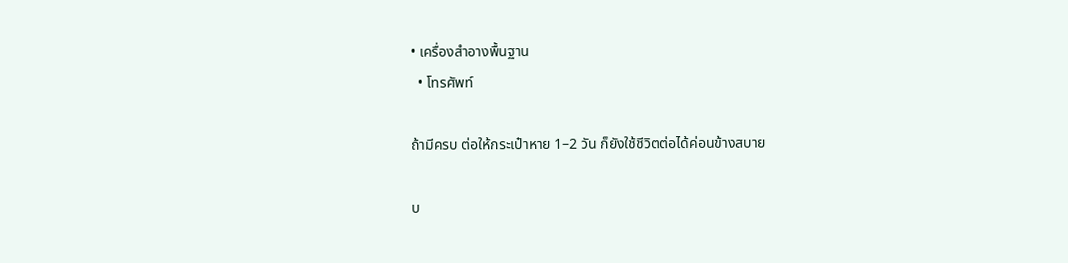• เครื่องสำอางพื้นฐาน
  • โทรศัพท์

ถ้ามีครบ ต่อให้กระเป๋าหาย 1–2 วัน ก็ยังใช้ชีวิตต่อได้ค่อนข้างสบาย

บ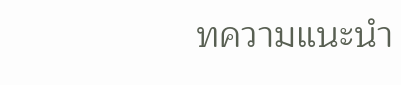ทความแนะนำ